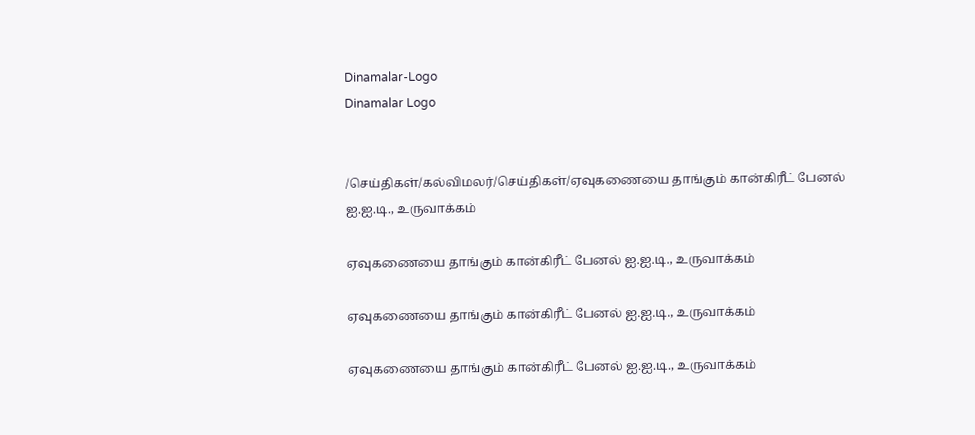Dinamalar-Logo
Dinamalar Logo


/செய்திகள்/கல்விமலர்/செய்திகள்/ஏவுகணையை தாங்கும் கான்கிரீட் பேனல் ஐ.ஐ.டி., உருவாக்கம்

ஏவுகணையை தாங்கும் கான்கிரீட் பேனல் ஐ.ஐ.டி., உருவாக்கம்

ஏவுகணையை தாங்கும் கான்கிரீட் பேனல் ஐ.ஐ.டி., உருவாக்கம்

ஏவுகணையை தாங்கும் கான்கிரீட் பேனல் ஐ.ஐ.டி., உருவாக்கம்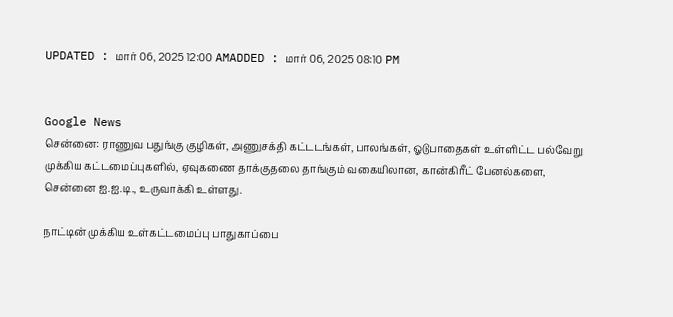UPDATED : மார் 06, 2025 12:00 AMADDED : மார் 06, 2025 08:10 PM


Google News
சென்னை: ராணுவ பதுங்கு குழிகள், அணுசக்தி கட்டடங்கள், பாலங்கள், ஓடுபாதைகள் உள்ளிட்ட பல்வேறு முக்கிய கட்டமைப்புகளில், ஏவுகணை தாக்குதலை தாங்கும் வகையிலான, கான்கிரீட் பேனல்களை, சென்னை ஐ.ஐ.டி., உருவாக்கி உள்ளது.

நாட்டின் முக்கிய உள்கட்டமைப்பு பாதுகாப்பை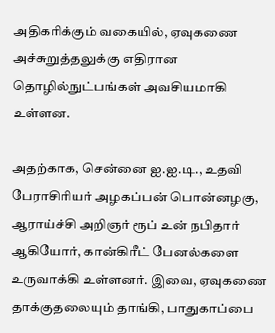அதிகரிக்கும் வகையில், ஏவுகணை அச்சுறுத்தலுக்கு எதிரான தொழில்நுட்பங்கள் அவசியமாகி உள்ளன.

அதற்காக, சென்னை ஐ.ஐ.டி., உதவி பேராசிரியர் அழகப்பன் பொன்னழகு, ஆராய்ச்சி அறிஞர் ரூப் உன் நபிதார் ஆகியோர், கான்கிரீட் பேனல்களை உருவாக்கி உள்ளனர். இவை, ஏவுகணை தாக்குதலையும் தாங்கி, பாதுகாப்பை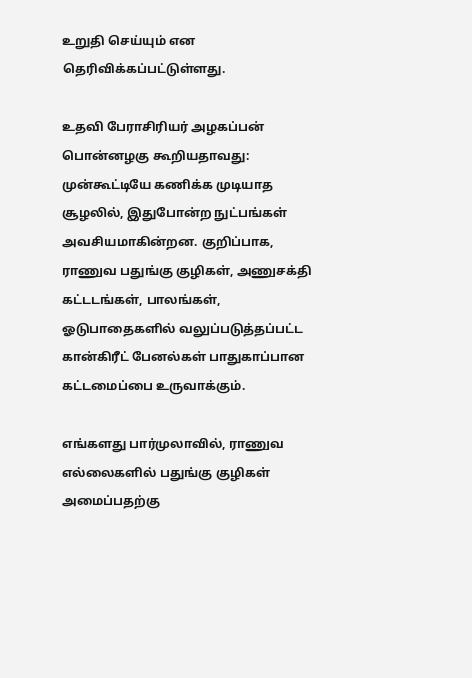உறுதி செய்யும் என தெரிவிக்கப்பட்டுள்ளது.

உதவி பேராசிரியர் அழகப்பன் பொன்னழகு கூறியதாவது:
முன்கூட்டியே கணிக்க முடியாத சூழலில், இதுபோன்ற நுட்பங்கள் அவசியமாகின்றன. குறிப்பாக, ராணுவ பதுங்கு குழிகள், அணுசக்தி கட்டடங்கள், பாலங்கள், ஓடுபாதைகளில் வலுப்படுத்தப்பட்ட கான்கிரீட் பேனல்கள் பாதுகாப்பான கட்டமைப்பை உருவாக்கும்.

எங்களது பார்முலாவில், ராணுவ எல்லைகளில் பதுங்கு குழிகள் அமைப்பதற்கு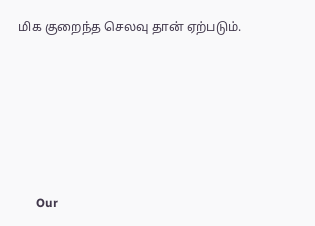மிக குறைந்த செலவு தான் ஏற்படும்.







      Our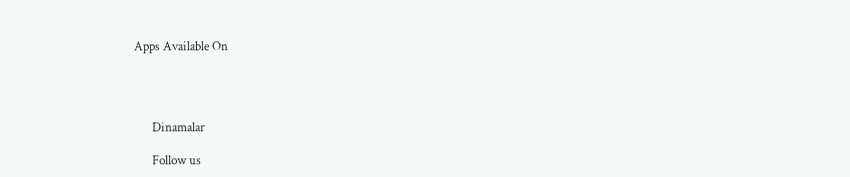Apps Available On




      Dinamalar

      Follow us